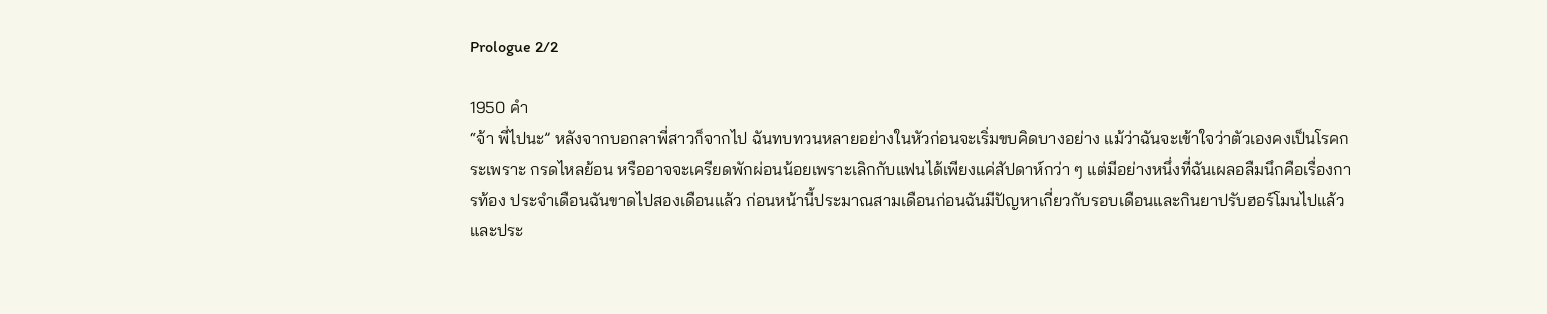Prologue 2/2

1950 คำ
“จ้า พี่ไปนะ” หลังจากบอกลาพี่สาวก็จากไป ฉันทบทวนหลายอย่างในหัวก่อนจะเริ่มขบคิดบางอย่าง แม้ว่าฉันจะเข้าใจว่าตัวเองคงเป็นโรคกระเพราะ กรดไหลย้อน หรืออาจจะเครียดพักผ่อนน้อยเพราะเลิกกับแฟนได้เพียงแค่สัปดาห์กว่า ๆ แต่มีอย่างหนึ่งที่ฉันเผลอลืมนึกคือเรื่องการท้อง ประจำเดือนฉันขาดไปสองเดือนแล้ว ก่อนหน้านี้ประมาณสามเดือนก่อนฉันมีปัญหาเกี่ยวกับรอบเดือนและกินยาปรับฮอร์โมนไปแล้วและประ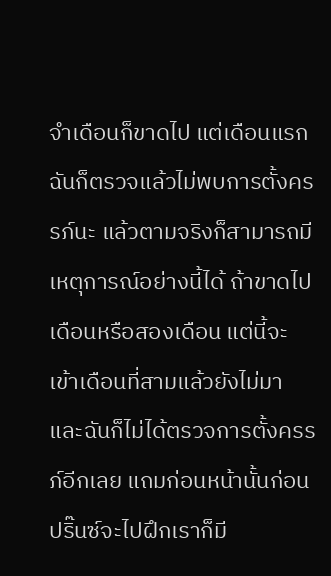จำเดือนก็ขาดไป แต่เดือนแรกฉันก็ตรวจแล้วไม่พบการตั้งครรภ์นะ แล้วตามจริงก็สามารถมีเหตุการณ์อย่างนี้ได้ ถ้าขาดไปเดือนหรือสองเดือน แต่นี้จะเข้าเดือนที่สามแล้วยังไม่มา และฉันก็ไม่ได้ตรวจการตั้งครรภ์อีกเลย แถมก่อนหน้านั้นก่อนปริ๊นซ์จะไปฝึกเราก็มี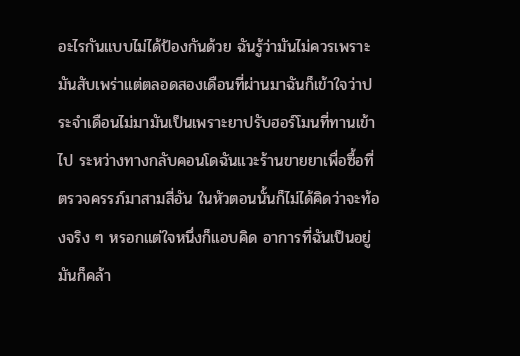อะไรกันแบบไม่ได้ป้องกันด้วย ฉันรู้ว่ามันไม่ควรเพราะมันสับเพร่าแต่ตลอดสองเดือนที่ผ่านมาฉันก็เข้าใจว่าประจำเดือนไม่มามันเป็นเพราะยาปรับฮอร์โมนที่ทานเข้าไป ระหว่างทางกลับคอนโดฉันแวะร้านขายยาเพื่อซื้อที่ตรวจครรภ์มาสามสี่อัน ในหัวตอนนั้นก็ไม่ได้คิดว่าจะท้องจริง ๆ หรอกแต่ใจหนึ่งก็แอบคิด อาการที่ฉันเป็นอยู่มันก็คล้า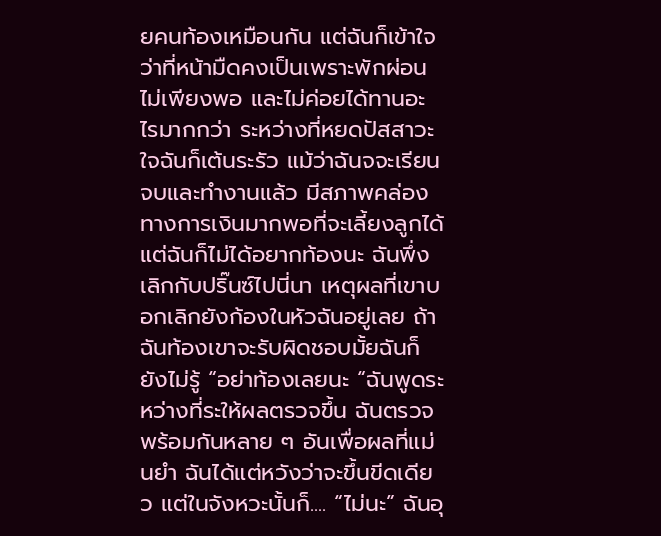ยคนท้องเหมือนกัน แต่ฉันก็เข้าใจว่าที่หน้ามืดคงเป็นเพราะพักผ่อนไม่เพียงพอ และไม่ค่อยได้ทานอะไรมากกว่า ระหว่างที่หยดปัสสาวะใจฉันก็เต้นระรัว แม้ว่าฉันจจะเรียนจบและทำงานแล้ว มีสภาพคล่องทางการเงินมากพอที่จะเลี้ยงลูกได้แต่ฉันก็ไม่ได้อยากท้องนะ ฉันพึ่งเลิกกับปริ๊นซ์ไปนี่นา เหตุผลที่เขาบอกเลิกยังก้องในหัวฉันอยู่เลย ถ้าฉันท้องเขาจะรับผิดชอบมั้ยฉันก็ยังไม่รู้ “อย่าท้องเลยนะ “ฉันพูดระหว่างที่ระให้ผลตรวจขึ้น ฉันตรวจพร้อมกันหลาย ๆ อันเพื่อผลที่แม่นยำ ฉันได้แต่หวังว่าจะขึ้นขีดเดียว แต่ในจังหวะนั้นก็.... “ไม่นะ” ฉันอุ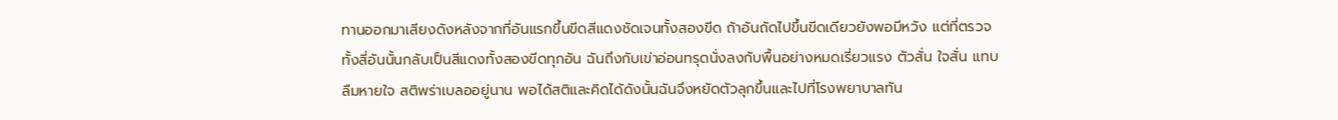ทานออกมาเสียงดังหลังจากที่อันแรกขึ้นขีดสีแดงชัดเจนทั้งสองขีด ถ้าอันถัดไปขึ้นขีดเดียวยังพอมีหวัง แต่ที่ตรวจทั้งสี่อันนั้นกลับเป็นสีแดงทั้งสองขีดทุกอัน ฉันถึงกับเข่าอ่อนทรุดนั่งลงกับพื้นอย่างหมดเรี่ยวแรง ตัวสั่น ใจสั่น แทบลืมหายใจ สติพร่าเบลออยู่นาน พอได้สติและคิดได้ดังนั้นฉันจึงหยัดตัวลุกขึ้นและไปที่โรงพยาบาลทัน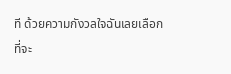ที ด้วยความกังวลใจฉันเลยเลือกที่จะ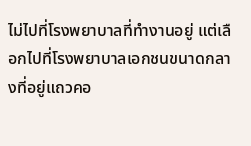ไม่ไปที่โรงพยาบาลที่ทำงานอยู่ แต่เลือกไปที่โรงพยาบาลเอกชนขนาดกลางที่อยู่แถวคอ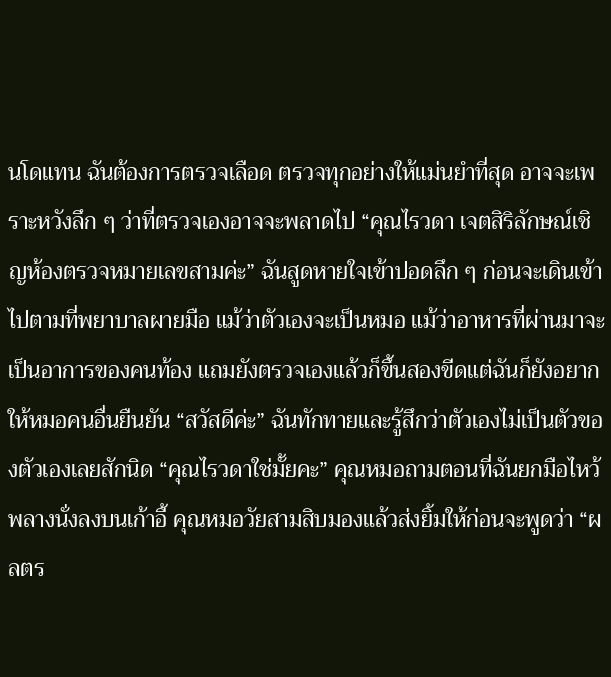นโดแทน ฉันต้องการตรวจเลือด ตรวจทุกอย่างให้แม่นยำที่สุด อาจจะเพราะหวังลึก ๆ ว่าที่ตรวจเองอาจจะพลาดไป “คุณไรวดา เจตสิริลักษณ์เชิญห้องตรวจหมายเลขสามค่ะ” ฉันสูดหายใจเข้าปอดลึก ๆ ก่อนจะเดินเข้าไปตามที่พยาบาลผายมือ แม้ว่าตัวเองจะเป็นหมอ แม้ว่าอาหารที่ผ่านมาจะเป็นอาการของคนท้อง แถมยังตรวจเองแล้วก็ขึ้นสองขีดแต่ฉันก็ยังอยากให้หมอคนอื่นยืนยัน “สวัสดีค่ะ” ฉันทักทายและรู้สึกว่าตัวเองไม่เป็นตัวของตัวเองเลยสักนิด “คุณไรวดาใช่มั้ยคะ” คุณหมอถามตอนที่ฉันยกมือไหว้พลางนั่งลงบนเก้าอี้ คุณหมอวัยสามสิบมองแล้วส่งยิ้มให้ก่อนจะพูดว่า “ผลตร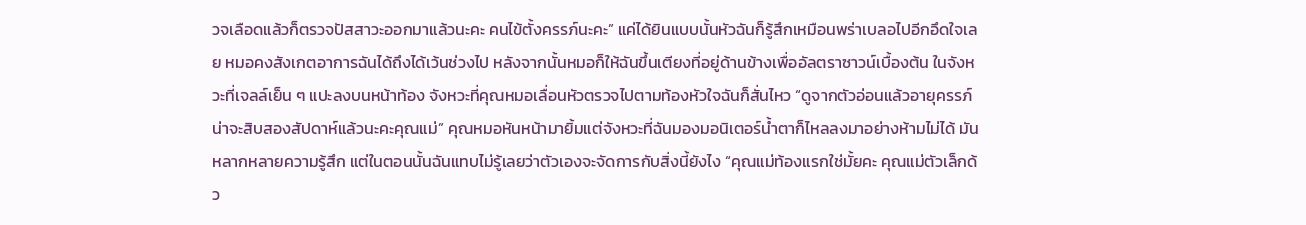วจเลือดแล้วก็ตรวจปัสสาวะออกมาแล้วนะคะ คนไข้ตั้งครรภ์นะคะ” แค่ได้ยินแบบนั้นหัวฉันก็รู้สึกเหมือนพร่าเบลอไปอีกอึดใจเลย หมอคงสังเกตอาการฉันได้ถึงได้เว้นช่วงไป หลังจากนั้นหมอก็ให้ฉันขึ้นเตียงที่อยู่ด้านข้างเพื่ออัลตราซาวน์เบื้องต้น ในจังหวะที่เจลล์เย็น ๆ แปะลงบนหน้าท้อง จังหวะที่คุณหมอเลื่อนหัวตรวจไปตามท้องหัวใจฉันก็สั่นไหว “ดูจากตัวอ่อนแล้วอายุครรภ์น่าจะสิบสองสัปดาห์แล้วนะคะคุณแม่” คุณหมอหันหน้ามายิ้มแต่จังหวะที่ฉันมองมอนิเตอร์น้ำตาก็ไหลลงมาอย่างห้ามไม่ได้ มันหลากหลายความรู้สึก แต่ในตอนนั้นฉันแทบไม่รู้เลยว่าตัวเองจะจัดการกับสิ่งนี้ยังไง “คุณแม่ท้องแรกใช่มั้ยคะ คุณแม่ตัวเล็กด้ว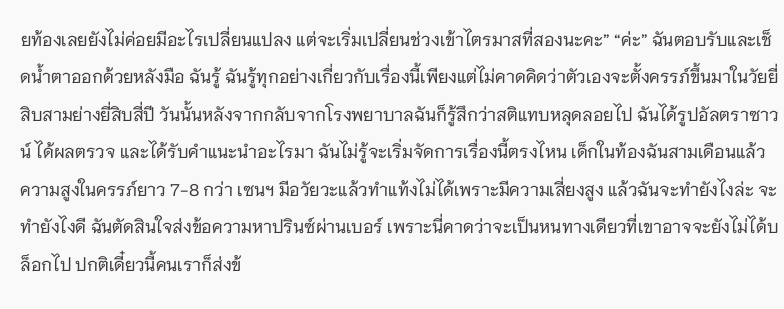ยท้องเลยยังไม่ค่อยมีอะไรเปลี่ยนแปลง แต่จะเริ่มเปลี่ยนช่วงเข้าไตรมาสที่สองนะคะ” “ค่ะ” ฉันตอบรับและเช็ดน้ำตาออกด้วยหลังมือ ฉันรู้ ฉันรู้ทุกอย่างเกี่ยวกับเรื่องนี้เพียงแต่ไม่คาดคิดว่าตัวเองจะตั้งครรภ์ขึ้นมาในวัยยี่สิบสามย่างยี่สิบสี่ปี วันนั้นหลังจากกลับจากโรงพยาบาลฉันก็รู้สึกว่าสติแทบหลุดลอยไป ฉันได้รูปอัลตราซาวน์ ได้ผลตรวจ และได้รับคำแนะนำอะไรมา ฉันไม่รู้จะเริ่มจัดการเรื่องนี้ตรงไหน เด็กในท้องฉันสามเดือนแล้ว ความสูงในครรภ์ยาว 7-8 กว่า เซนฯ มีอวัยวะแล้วทำแท้งไม่ได้เพราะมีความเสี่ยงสูง แล้วฉันจะทำยังไงล่ะ จะทำยังไงดี ฉันตัดสินใจส่งข้อความหาปรินซ์ผ่านเบอร์ เพราะนี่คาดว่าจะเป็นหนทางเดียวที่เขาอาจจะยังไม่ได้บล็อกไป ปกติเดี๋ยวนี้คนเราก็ส่งข้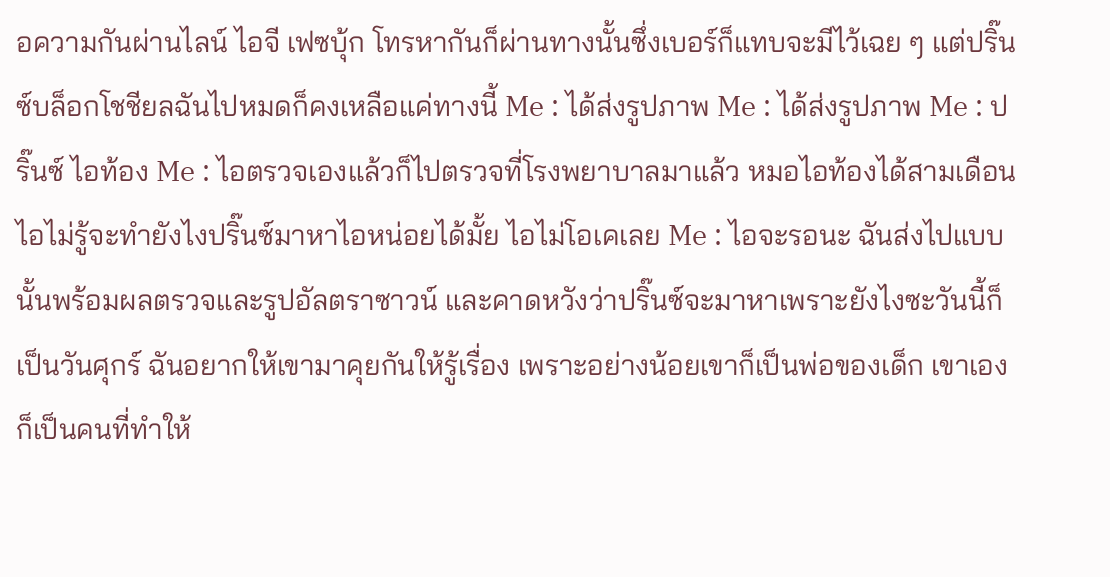อความกันผ่านไลน์ ไอจี เฟซบุ้ก โทรหากันก็ผ่านทางนั้นซึ่งเบอร์ก็แทบจะมีไว้เฉย ๆ แต่ปริ๊นซ์บล็อกโชชียลฉันไปหมดก็คงเหลือแค่ทางนี้ Me : ได้ส่งรูปภาพ Me : ได้ส่งรูปภาพ Me : ปริ๊นซ์ ไอท้อง Me : ไอตรวจเองแล้วก็ไปตรวจที่โรงพยาบาลมาแล้ว หมอไอท้องได้สามเดือน ไอไม่รู้จะทำยังไงปริ๊นซ์มาหาไอหน่อยได้มั้ย ไอไม่โอเคเลย Me : ไอจะรอนะ ฉันส่งไปแบบนั้นพร้อมผลตรวจและรูปอัลตราซาวน์ และคาดหวังว่าปริ๊นซ์จะมาหาเพราะยังไงซะวันนี้ก็เป็นวันศุกร์ ฉันอยากให้เขามาคุยกันให้รู้เรื่อง เพราะอย่างน้อยเขาก็เป็นพ่อของเด็ก เขาเองก็เป็นคนที่ทำให้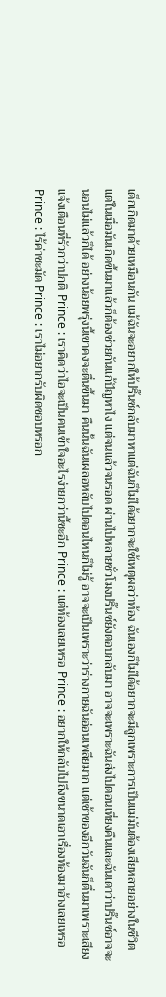เด็กเกิดมาด้วยเหมือนกัน แม้ฉันจะอยากให้ปริ๊นซ์กลับมาหาแต่ฉันก็ไม่ได้อยากจะใช้เหตุผลว่าท้อง ฉันเองก็ไม่ได้อยากจะมีลูกเพราะการเป็นแม่มันต้องเสียหลายอย่างในชีวิต แต่ในเมื่อมันเกิดขึ้นมาแล้วก็ต้องช่วยกันแก้ปัญหาไง แต่จนแล้วจนรอด ผ่านไปหลายชั่วโมงปริ๊นซ์ยังตอบกลับมา อาจจะเพราะฉันส่งไปตอนเที่ยงคืนและฉันเดาว่าปริ๊นซ์อาจจะนอนไม่แล้วก็ได้ อย่างน้อยพรุ่งนี้เขาคงจะตื่นขึ้นมา คืนนั้นฉันเผลอหลับไปตอนไหนก็ไม่รู้ อาจจะเป็นเพราะว่าร่างกายฉันอ่อนเพลียมาก แต่เช้าของอีกวันฉันก็ตื่นมาเพราะเสียงแจ้งเตือนที่รัวกว่าปกติ Prince : เราคิดว่าไอจะเป็นคนเข้าใจอะไรง่ายกว่านี้ซะอีก Prince : แต่ท้องเลยเหรอ Prince : อยากให้กลับไปถึงขนาดเอาเรื่องท้องมาอ้างเลยเหรอ Prince : ไร้ค่าชะมัด Prince : เราไม่อยากรับผิดชอบหรอก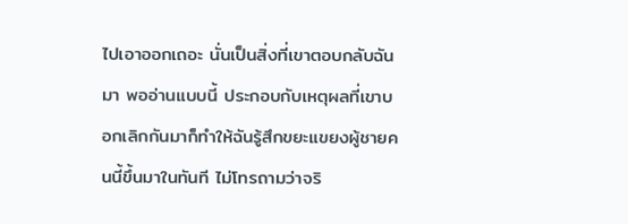ไปเอาออกเถอะ นั่นเป็นสิ่งที่เขาตอบกลับฉันมา พออ่านแบบนี้ ประกอบกับเหตุผลที่เขาบอกเลิกกันมาก็ทำให้ฉันรู้สึกขยะแขยงผู้ชายคนนี้ขึ้นมาในทันที ไม่โทรถามว่าจริ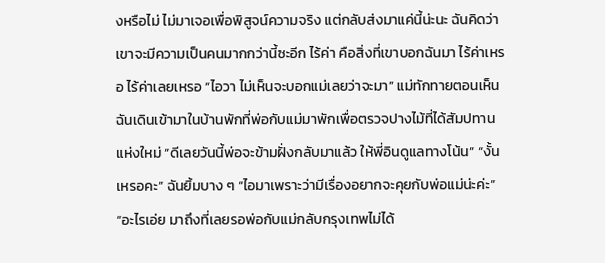งหรือไม่ ไม่มาเจอเพื่อพิสูจน์ความจริง แต่กลับส่งมาแค่นี้น่ะนะ ฉันคิดว่าเขาจะมีความเป็นคนมากกว่านี้ซะอีก ไร้ค่า คือสิ่งที่เขาบอกฉันมา ไร้ค่าเหรอ ไร้ค่าเลยเหรอ “ไอวา ไม่เห็นจะบอกแม่เลยว่าจะมา” แม่ทักทายตอนเห็นฉันเดินเข้ามาในบ้านพักที่พ่อกับแม่มาพักเพื่อตรวจปางไม้ที่ได้สัมปทานแห่งใหม่ “ดีเลยวันนี้พ่อจะข้ามฝั่งกลับมาแล้ว ให้พี่อินดูแลทางโน้น” “งั้นเหรอคะ” ฉันยิ้มบาง ๆ “ไอมาเพราะว่ามีเรื่องอยากจะคุยกับพ่อแม่น่ะค่ะ” “อะไรเอ่ย มาถึงที่เลยรอพ่อกับแม่กลับกรุงเทพไม่ได้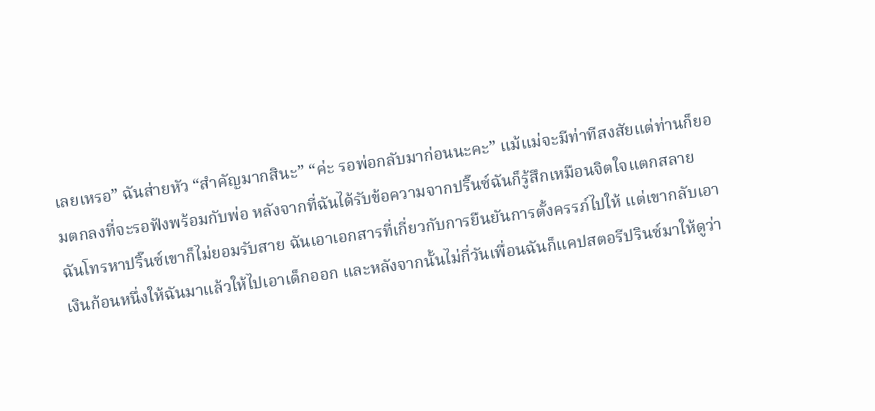เลยเหรอ” ฉันส่ายหัว “สำคัญมากสินะ” “ค่ะ รอพ่อกลับมาก่อนนะคะ” แม้แม่จะมีท่าทีสงสัยแต่ท่านก็ยอมตกลงที่จะรอฟังพร้อมกับพ่อ หลังจากที่ฉันได้รับข้อความจากปริ๊นซ์ฉันก็รู้สึกเหมือนจิตใจแตกสลาย ฉันโทรหาปริ๊นซ์เขาก็ไม่ยอมรับสาย ฉันเอาเอกสารที่เกี่ยวกับการยืนยันการตั้งครรภ์ไปให้ แต่เขากลับเอาเงินก้อนหนึ่งให้ฉันมาแล้วให้ไปเอาเด็กออก และหลังจากนั้นไม่กี่วันเพื่อนฉันก็แคปสตอรีปรินซ์มาให้ดูว่า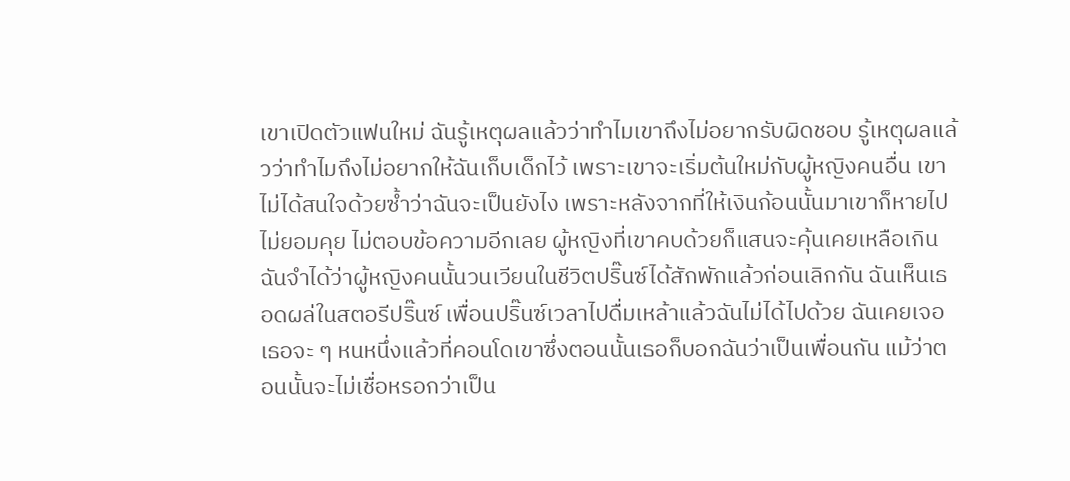เขาเปิดตัวแฟนใหม่ ฉันรู้เหตุผลแล้วว่าทำไมเขาถึงไม่อยากรับผิดชอบ รู้เหตุผลแล้วว่าทำไมถึงไม่อยากให้ฉันเก็บเด็กไว้ เพราะเขาจะเริ่มต้นใหม่กับผู้หญิงคนอื่น เขาไม่ได้สนใจด้วยซ้ำว่าฉันจะเป็นยังไง เพราะหลังจากที่ให้เงินก้อนนั้นมาเขาก็หายไปไม่ยอมคุย ไม่ตอบข้อความอีกเลย ผู้หญิงที่เขาคบด้วยก็แสนจะคุ้นเคยเหลือเกิน ฉันจำได้ว่าผู้หญิงคนนั้นวนเวียนในชีวิตปริ๊นซ์ได้สักพักแล้วก่อนเลิกกัน ฉันเห็นเธอดผล่ในสตอรีปริ๊นซ์ เพื่อนปริ๊นซ์เวลาไปดื่มเหล้าแล้วฉันไม่ได้ไปด้วย ฉันเคยเจอเธอจะ ๆ หนหนึ่งแล้วที่คอนโดเขาซึ่งตอนนั้นเธอก็บอกฉันว่าเป็นเพื่อนกัน แม้ว่าตอนนั้นจะไม่เชื่อหรอกว่าเป็น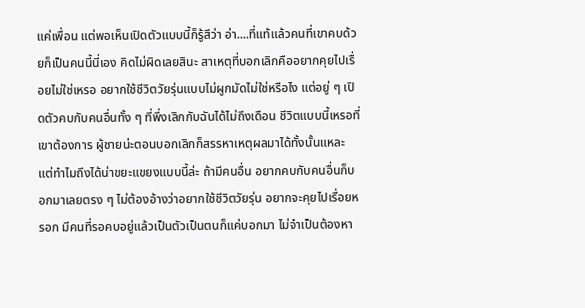แค่เพื่อน แต่พอเห็นเปิดตัวแบบนี้ก็รู้สึว่า อ่า....ที่แท้แล้วคนที่เขาคบด้วยก็เป็นคนนี้นี่เอง คิดไม่ผิดเลยสินะ สาเหตุที่บอกเลิกคืออยากคุยไปเรื่อยไม่ใช่เหรอ อยากใช้ชีวิตวัยรุ่นแบบไม่ผูกมัดไม่ใช่หรือไง แต่อยู่ ๆ เปิดตัวคบกับคนอื่นทั้ง ๆ ที่พึ่งเลิกกับฉันได้ไม่ถึงเดือน ชีวิตแบบนี้เหรอที่เขาต้องการ ผู้ชายน่ะตอนบอกเลิกก็สรรหาเหตุผลมาได้ทั้งนั้นแหละ แต่ทำไมถึงได้น่าขยะแขยงแบบนี้ล่ะ ถ้ามีคนอื่น อยากคบกับคนอื่นก็บอกมาเลยตรง ๆ ไม่ต้องอ้างว่าอยากใช้ชีวิตวัยรุ่น อยากจะคุยไปเรื่อยหรอก มีคนที่รอคบอยู่แล้วเป็นตัวเป็นตนก็แค่บอกมา ไม่จำเป็นต้องหา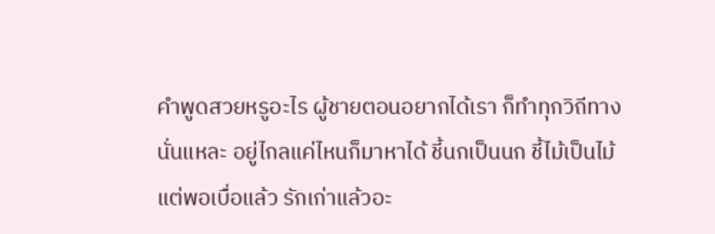คำพูดสวยหรูอะไร ผู้ชายตอนอยากได้เรา ก็ทำทุกวิถีทางนั่นแหละ อยู่ไกลแค่ไหนก็มาหาได้ ชี้นกเป็นนก ชี้ไม้เป็นไม้ แต่พอเบื่อแล้ว รักเก่าแล้วอะ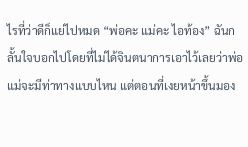ไรที่ว่าดีก็แย่ไปหมด “พ่อคะ แม่คะ ไอท้อง” ฉันกลั้นใจบอกไปโดยที่ไม่ได้จินตนาการเอาไว้เลยว่าพ่อแม่จะมีท่าทางแบบไหน แต่ตอนที่เงยหน้าขึ้นมอง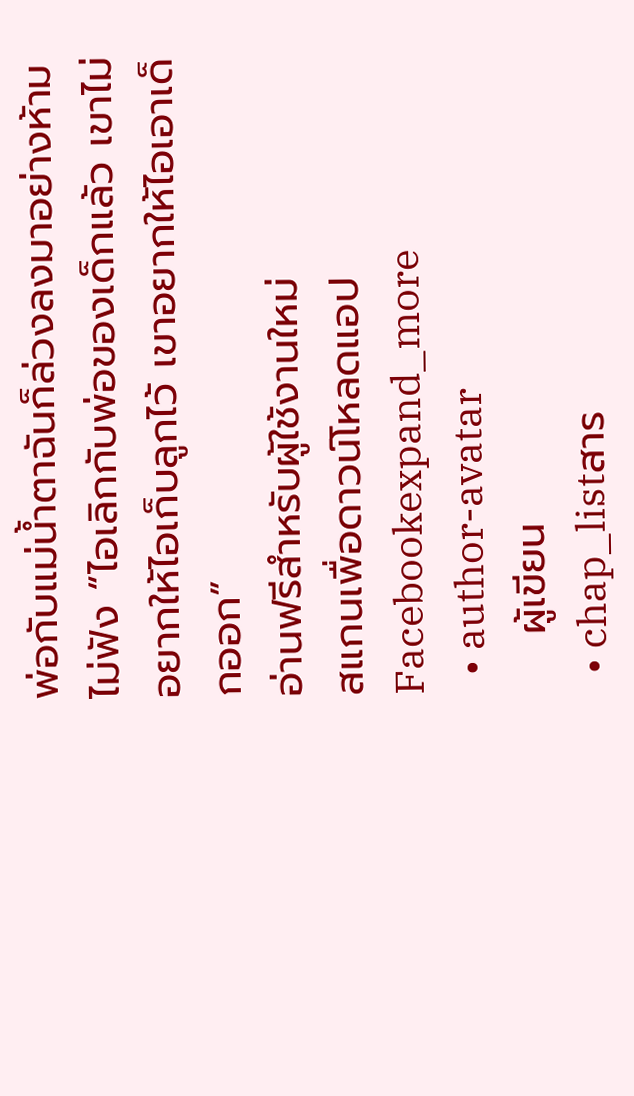พ่อกับแม่น้ำตาฉันก็ล่วงลงมาอย่างห้ามไม่ฟัง “ไอเลิกกับพ่อของเด็กแล้ว เขาไม่อยากให้ไอเก็บลูกไว้ เขาอยากให้ไอเอาเด็กออก”
อ่านฟรีสำหรับผู้ใช้งานใหม่
สแกนเพื่อดาวน์โหลดแอป
Facebookexpand_more
  • author-avatar
    ผู้เขียน
  • chap_listสาร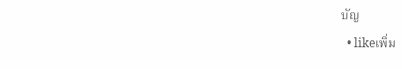บัญ
  • likeเพิ่ม